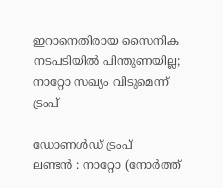ഇറാനെതിരായ സൈനിക നടപടിയിൽ പിന്തുണയില്ല; നാറ്റോ സഖ്യം വിടുമെന്ന് ട്രംപ്

ഡോണൾഡ് ട്രംപ്
ലണ്ടൻ : നാറ്റോ (നോർത്ത്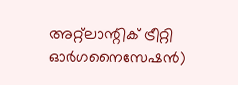അറ്റ്ലാന്റിക് ട്രീറ്റി ഓർഗനൈസേഷൻ)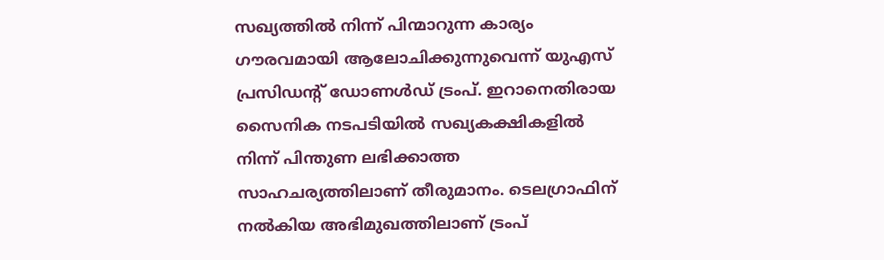സഖ്യത്തിൽ നിന്ന് പിന്മാറുന്ന കാര്യം ഗൗരവമായി ആലോചിക്കുന്നുവെന്ന് യുഎസ് പ്രസിഡന്റ് ഡോണൾഡ് ട്രംപ്. ഇറാനെതിരായ സൈനിക നടപടിയിൽ സഖ്യകക്ഷികളിൽ നിന്ന് പിന്തുണ ലഭിക്കാത്ത സാഹചര്യത്തിലാണ് തീരുമാനം. ടെലഗ്രാഫിന് നൽകിയ അഭിമുഖത്തിലാണ് ട്രംപ്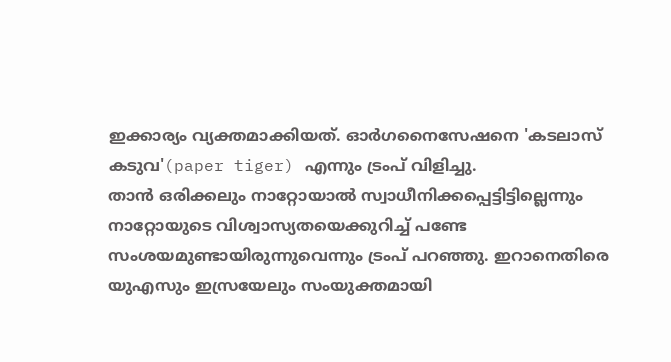ഇക്കാര്യം വ്യക്തമാക്കിയത്. ഓർഗനൈസേഷനെ 'കടലാസ് കടുവ'(paper tiger) എന്നും ട്രംപ് വിളിച്ചു.
താൻ ഒരിക്കലും നാറ്റോയാൽ സ്വാധീനിക്കപ്പെട്ടിട്ടില്ലെന്നും നാറ്റോയുടെ വിശ്വാസ്യതയെക്കുറിച്ച് പണ്ടേ സംശയമുണ്ടായിരുന്നുവെന്നും ട്രംപ് പറഞ്ഞു. ഇറാനെതിരെ യുഎസും ഇസ്രയേലും സംയുക്തമായി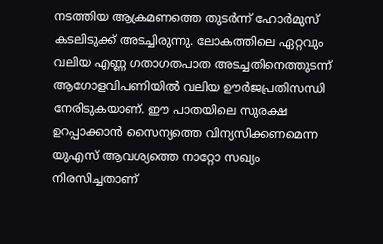നടത്തിയ ആക്രമണത്തെ തുടർന്ന് ഹോർമുസ് കടലിടുക്ക് അടച്ചിരുന്നു. ലോകത്തിലെ ഏറ്റവും വലിയ എണ്ണ ഗതാഗതപാത അടച്ചതിനെത്തുടന്ന് ആഗോളവിപണിയിൽ വലിയ ഊർജപ്രതിസന്ധി നേരിടുകയാണ്. ഈ പാതയിലെ സുരക്ഷ ഉറപ്പാക്കാൻ സൈന്യത്തെ വിന്യസിക്കണമെന്ന യുഎസ് ആവശ്യത്തെ നാറ്റോ സഖ്യം നിരസിച്ചതാണ്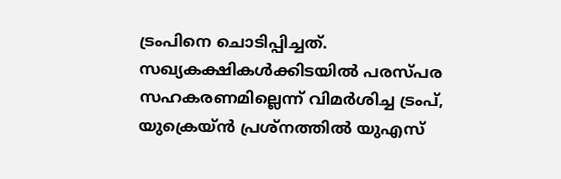ട്രംപിനെ ചൊടിപ്പിച്ചത്.
സഖ്യകക്ഷികൾക്കിടയിൽ പരസ്പര സഹകരണമില്ലെന്ന് വിമർശിച്ച ട്രംപ്, യുക്രെയ്ൻ പ്രശ്നത്തിൽ യുഎസ്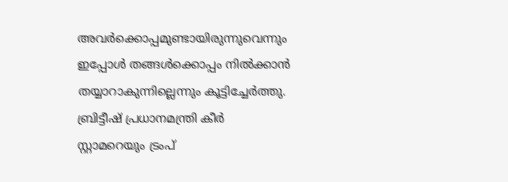അവർക്കൊപ്പമുണ്ടായിരുന്നുവെന്നും ഇപ്പോൾ തങ്ങൾക്കൊപ്പം നിൽക്കാൻ തയ്യാറാകുന്നില്ലെന്നും കൂട്ടിച്ചേർത്തു. ബ്രിട്ടീഷ് പ്രധാനമന്ത്രി കീർ സ്റ്റാമറെയും ട്രംപ്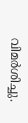വിമർശിച്ചു.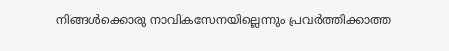നിങ്ങൾക്കൊരു നാവികസേനയില്ലെന്നും പ്രവർത്തിക്കാത്ത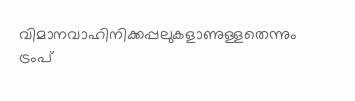വിമാനവാഹിനിക്കപ്പലുകളാണുള്ളതെന്നും ട്രംപ്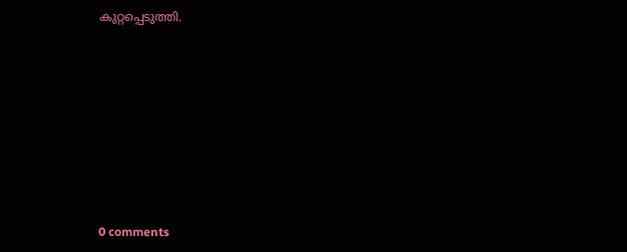കുറ്റപ്പെടുത്തി.










0 comments